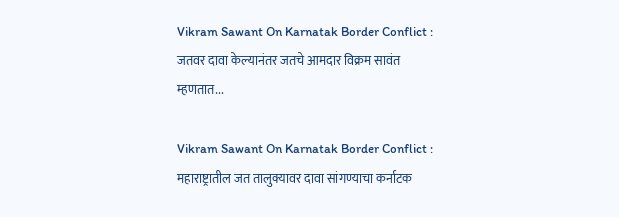Vikram Sawant On Karnatak Border Conflict : जतवर दावा केल्यानंतर जतचे आमदार विक्रम सावंत म्हणतात...

Vikram Sawant On Karnatak Border Conflict : महाराष्ट्रातील जत तालुक्यावर दावा सांगण्याचा कर्नाटक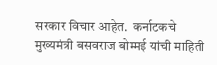सरकार विचार आहेत.  कर्नाटकचे मुख्यमंत्री बसवराज बोम्मई यांची माहिती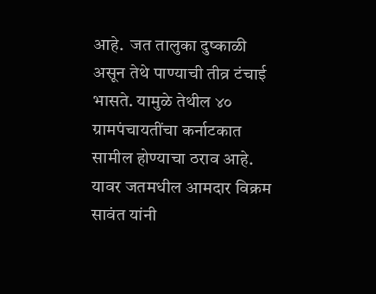आहे.  जत तालुका दुष्काळी असून तेथे पाण्याची तीव्र टंचाई भासते. यामुळे तेथील ४० ग्रामपंचायतींचा कर्नाटकात सामील होण्याचा ठराव आहे. यावर जतमधील आमदार विक्रम सावंत यांनी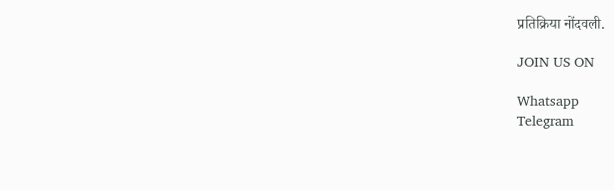प्रतिक्रिया नोंदवली.

JOIN US ON

Whatsapp
Telegram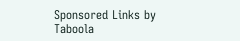Sponsored Links by Taboola